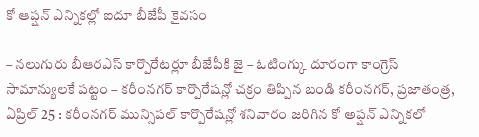కో ఆప్షన్ ఎన్నికల్లో ఐదూ బీజేపీ కైవసం

– నలుగురు బీఆరఎస్ కార్పొరేటర్లూ బీజేపీకి జై – ఓటింగ్కు దూరంగా కాంగ్రెస్ సామాన్యులకే పట్టం – కరీంనగర్ కార్పొరేషన్లో చక్రం తిప్పిన బండి కరీంనగర్, ప్రజాతంత్ర, ఏప్రిల్ 25 : కరీంనగర్ మున్సిపల్ కార్పొరేషన్లో శనివారం జరిగిన కో అప్షన్ ఎన్నికలో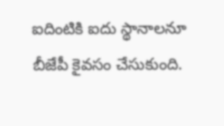ఐదింటికి ఐదు స్థానాలనూ బీజేపీ కైవసం చేసుకుంది.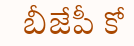బీజేపీ కో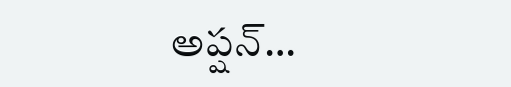అప్షన్…